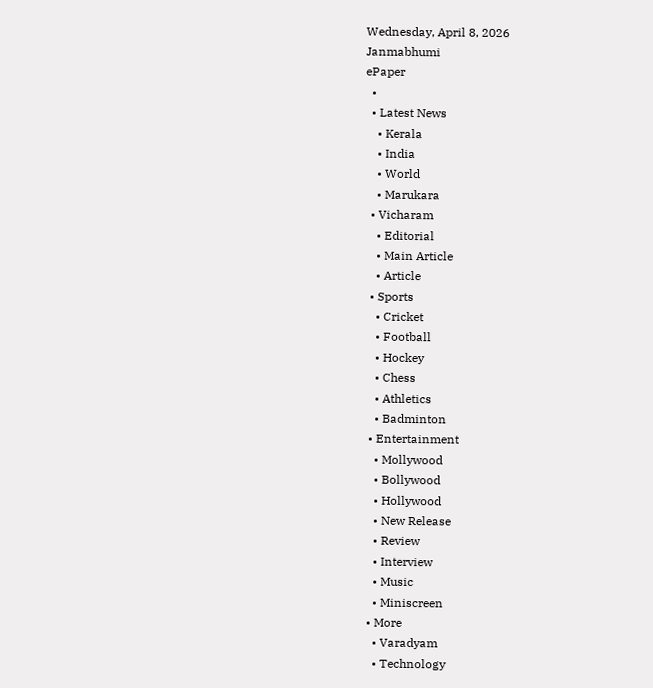Wednesday, April 8, 2026
Janmabhumi
ePaper
  •
  • Latest News
    • Kerala
    • India
    • World
    • Marukara
  • Vicharam
    • Editorial
    • Main Article
    • Article
  • Sports
    • Cricket
    • Football
    • Hockey
    • Chess
    • Athletics
    • Badminton
  • Entertainment
    • Mollywood
    • Bollywood
    • Hollywood
    • New Release
    • Review
    • Interview
    • Music
    • Miniscreen
  • More
    • Varadyam
    • Technology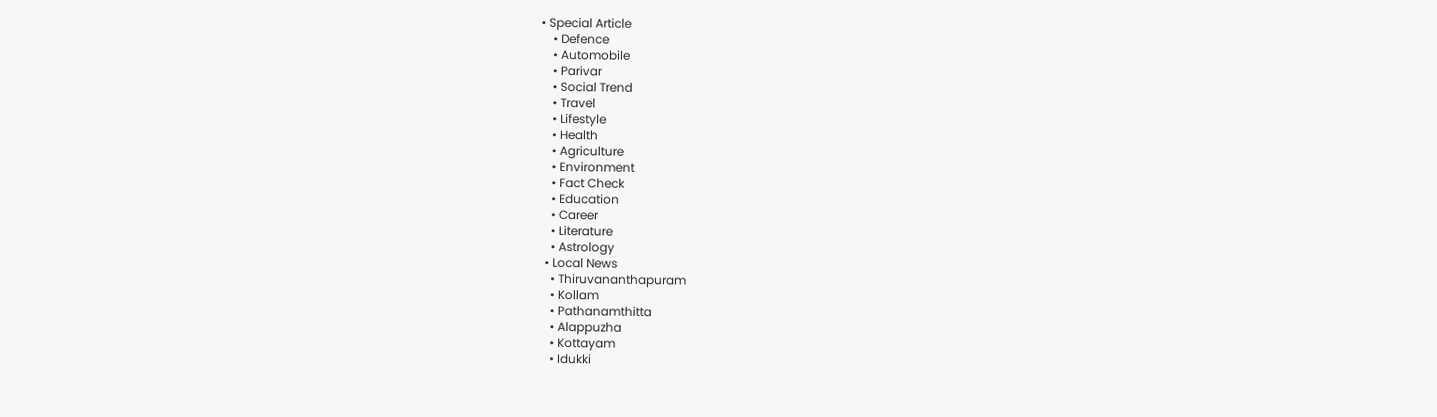• Special Article
    • Defence
    • Automobile
    • Parivar
    • Social Trend
    • Travel
    • Lifestyle
    • Health
    • Agriculture
    • Environment
    • Fact Check
    • Education
    • Career
    • Literature
    • Astrology
  • Local News
    • Thiruvananthapuram
    • Kollam
    • Pathanamthitta
    • Alappuzha
    • Kottayam
    • Idukki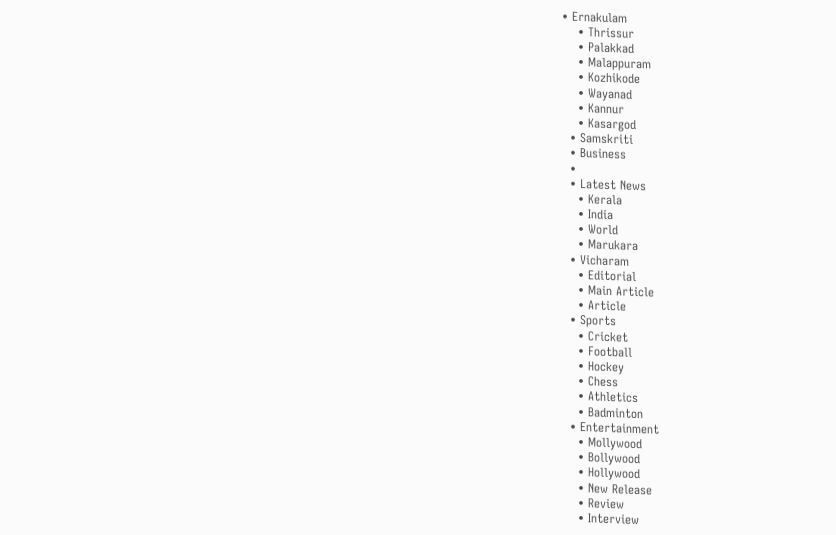• Ernakulam
    • Thrissur
    • Palakkad
    • Malappuram
    • Kozhikode
    • Wayanad
    • Kannur
    • Kasargod
  • Samskriti
  • Business
  •
  • Latest News
    • Kerala
    • India
    • World
    • Marukara
  • Vicharam
    • Editorial
    • Main Article
    • Article
  • Sports
    • Cricket
    • Football
    • Hockey
    • Chess
    • Athletics
    • Badminton
  • Entertainment
    • Mollywood
    • Bollywood
    • Hollywood
    • New Release
    • Review
    • Interview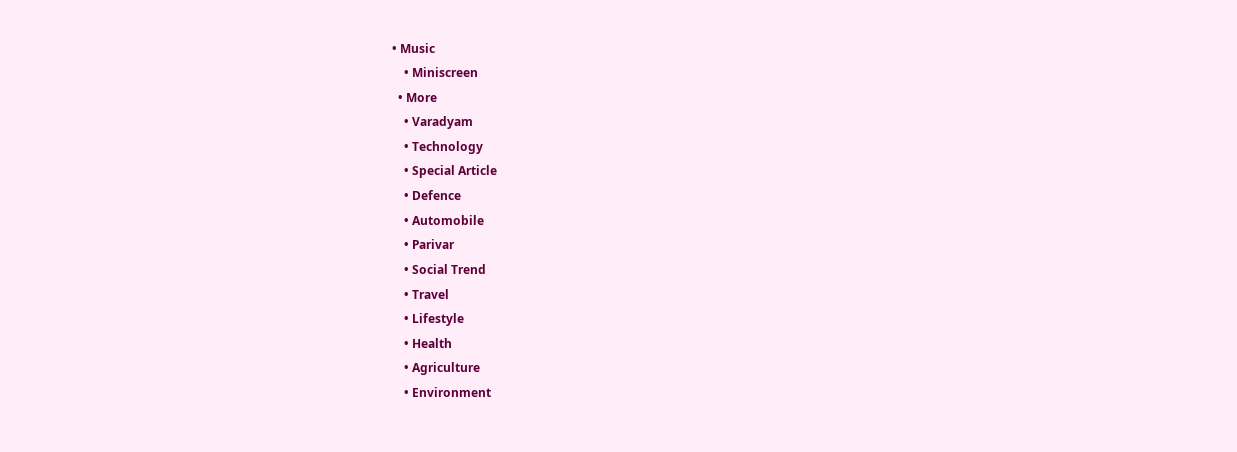• Music
    • Miniscreen
  • More
    • Varadyam
    • Technology
    • Special Article
    • Defence
    • Automobile
    • Parivar
    • Social Trend
    • Travel
    • Lifestyle
    • Health
    • Agriculture
    • Environment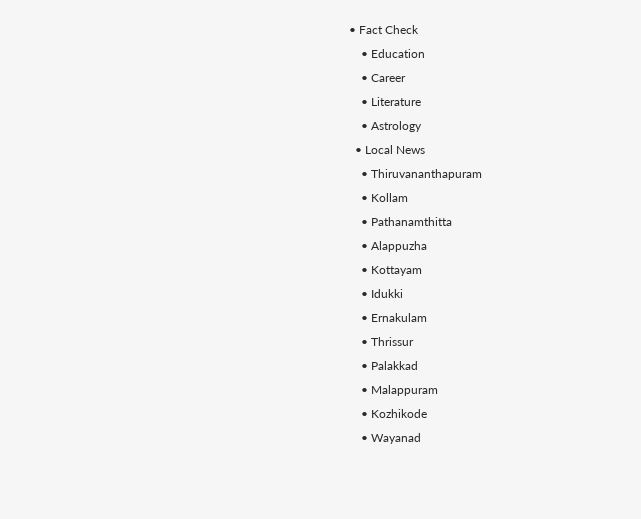• Fact Check
    • Education
    • Career
    • Literature
    • Astrology
  • Local News
    • Thiruvananthapuram
    • Kollam
    • Pathanamthitta
    • Alappuzha
    • Kottayam
    • Idukki
    • Ernakulam
    • Thrissur
    • Palakkad
    • Malappuram
    • Kozhikode
    • Wayanad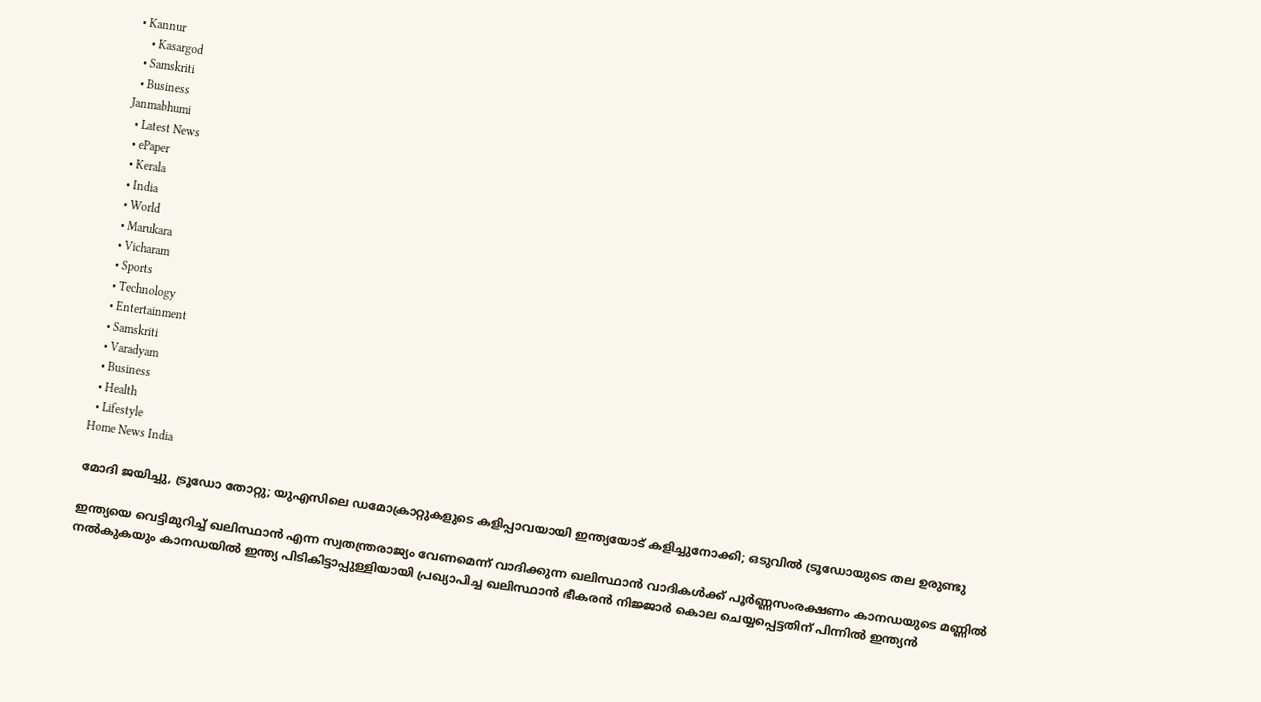• Kannur
    • Kasargod
  • Samskriti
  • Business
Janmabhumi
  • Latest News
  • ePaper
  • Kerala
  • India
  • World
  • Marukara
  • Vicharam
  • Sports
  • Technology
  • Entertainment
  • Samskriti
  • Varadyam
  • Business
  • Health
  • Lifestyle
Home News India

മോദി ജയിച്ചു, ട്രൂഡോ തോറ്റു; യുഎസിലെ ഡമോക്രാറ്റുകളുടെ കളിപ്പാവയായി ഇന്ത്യയോട് കളിച്ചുനോക്കി; ഒടുവില്‍ ട്രൂഡോയുടെ തല ഉരുണ്ടു

ഇന്ത്യയെ വെട്ടിമുറിച്ച് ഖലിസ്ഥാന്‍ എന്ന സ്വതന്ത്രരാജ്യം വേണമെന്ന് വാദിക്കുന്ന ഖലിസ്ഥാന്‍ വാദികള്‍ക്ക് പൂര്‍ണ്ണസംരക്ഷണം കാനഡയുടെ മണ്ണില്‍ നല്‍കുകയും കാനഡയില്‍ ഇന്ത്യ പിടികിട്ടാപ്പുള്ളിയായി പ്രഖ്യാപിച്ച ഖലിസ്ഥാന്‍ ഭീകരന്‍ നിജ്ജാര്‍ കൊല ചെയ്യപ്പെട്ടതിന് പിന്നില്‍ ഇന്ത്യന്‍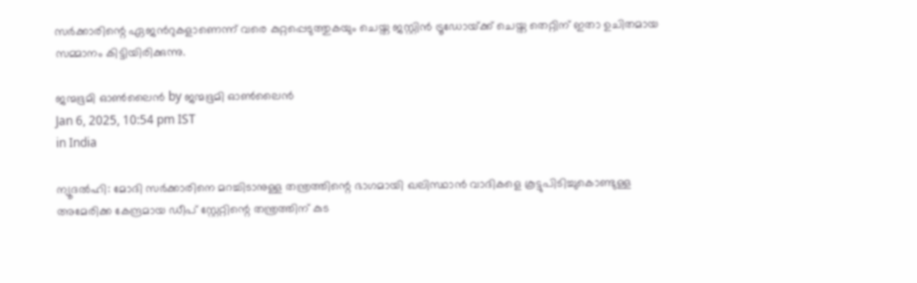സര്‍ക്കാരിന്റെ ഏജന്‍റുകളാണെന്ന് വരെ കുറ്റപ്പെടുത്തുകയും ചെയ്ത ജസ്റ്റിന്‍ ട്രൂഡോയ്‌ക്ക് ചെയ്ത തെറ്റിന് ഇതാ ഉചിതമായ സമ്മാനം കിട്ടിയിരിക്കുന്നു.

ജന്മഭൂമി ഓണ്‍ലൈന്‍ by ജന്മഭൂമി ഓണ്‍ലൈന്‍
Jan 6, 2025, 10:54 pm IST
in India

ന്യൂദല്‍ഹി: മോദി സര്‍ക്കാരിനെ മറച്ചിടാനുള്ള തന്ത്രത്തിന്റെ ഭാഗമായി ഖലിസ്ഥാന്‍ വാദികളെ കൂട്ടുപിടിച്ചുകൊണ്ടുള്ള അമേരിക്ക കേന്ദ്രമായ ഡീപ് സ്റ്റേറ്റിന്റെ തന്ത്രത്തിന് കുട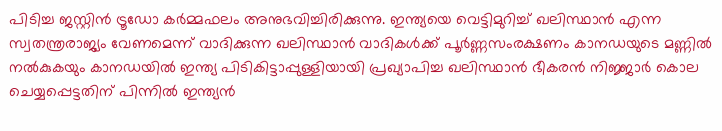പിടിച്ച ജസ്റ്റിന്‍ ട്രൂഡോ കര്‍മ്മഫലം അനുഭവിച്ചിരിക്കുന്നു. ഇന്ത്യയെ വെട്ടിമുറിച്ച് ഖലിസ്ഥാന്‍ എന്ന സ്വതന്ത്രരാജ്യം വേണമെന്ന് വാദിക്കുന്ന ഖലിസ്ഥാന്‍ വാദികള്‍ക്ക് പൂര്‍ണ്ണസംരക്ഷണം കാനഡയുടെ മണ്ണില്‍ നല്‍കുകയും കാനഡയില്‍ ഇന്ത്യ പിടികിട്ടാപ്പുള്ളിയായി പ്രഖ്യാപിച്ച ഖലിസ്ഥാന്‍ ഭീകരന്‍ നിജ്ജാര്‍ കൊല ചെയ്യപ്പെട്ടതിന് പിന്നില്‍ ഇന്ത്യന്‍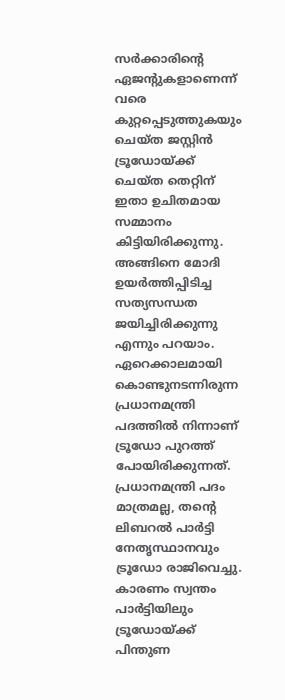സര്‍ക്കാരിന്റെ ഏജന്‍റുകളാണെന്ന് വരെ കുറ്റപ്പെടുത്തുകയും ചെയ്ത ജസ്റ്റിന്‍ ട്രൂഡോയ്‌ക്ക് ചെയ്ത തെറ്റിന് ഇതാ ഉചിതമായ സമ്മാനം കിട്ടിയിരിക്കുന്നു. അങ്ങിനെ മോദി ഉയര്‍ത്തിപ്പിടിച്ച സത്യസന്ധത ജയിച്ചിരിക്കുന്നു എന്നും പറയാം. ഏറെക്കാലമായി കൊണ്ടുനടന്നിരുന്ന പ്രധാനമന്ത്രി പദത്തില്‍ നിന്നാണ് ട്രൂഡോ പുറത്ത് പോയിരിക്കുന്നത്. പ്രധാനമന്ത്രി പദം മാത്രമല്ല, തന്റെ ലിബറല്‍ പാര്‍ട്ടി നേതൃസ്ഥാനവും ട്രൂഡോ രാജിവെച്ചു. കാരണം സ്വന്തം പാര്‍ട്ടിയിലും ട്രൂഡോയ്‌ക്ക് പിന്തുണ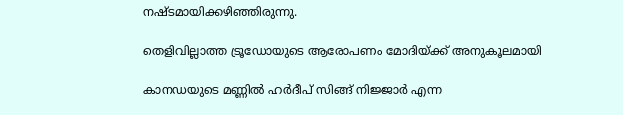നഷ്ടമായിക്കഴിഞ്ഞിരുന്നു.

തെളിവില്ലാത്ത ട്രൂഡോയുടെ ആരോപണം മോദിയ്‌ക്ക് അനുകൂലമായി

കാനഡയുടെ മണ്ണില്‍ ഹര്‍ദീപ് സിങ്ങ് നിജ്ജാര്‍ എന്ന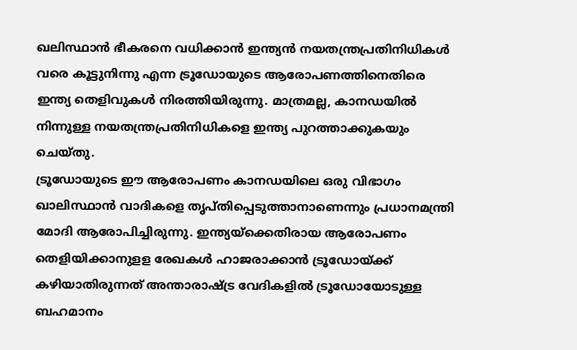ഖലിസ്ഥാന്‍ ഭീകരനെ വധിക്കാന്‍ ഇന്ത്യന്‍ നയതന്ത്രപ്രതിനിധികള്‍ വരെ കൂട്ടുനിന്നു എന്ന ട്രൂഡോയുടെ ആരോപണത്തിനെതിരെ ഇന്ത്യ തെളിവുകള്‍ നിരത്തിയിരുന്നു. മാത്രമല്ല, കാനഡയില്‍ നിന്നുള്ള നയതന്ത്രപ്രതിനിധികളെ ഇന്ത്യ പുറത്താക്കുകയും ചെയ്തു.
ട്രൂഡോയുടെ ഈ ആരോപണം കാനഡയിലെ ഒരു വിഭാഗം ഖാലിസ്ഥാന്‍ വാദികളെ തൃപ്തിപ്പെടുത്താനാണെന്നും പ്രധാനമന്ത്രി മോദി ആരോപിച്ചിരുന്നു. ഇന്ത്യയ്‌ക്കെതിരായ ആരോപണം തെളിയിക്കാനുളള രേഖകള്‍ ഹാജരാക്കാന്‍ ട്രൂഡോയ്‌ക്ക് കഴിയാതിരുന്നത് അന്താരാഷ്‌ട്ര വേദികളില്‍ ട്രൂഡോയോടുള്ള ബഹമാനം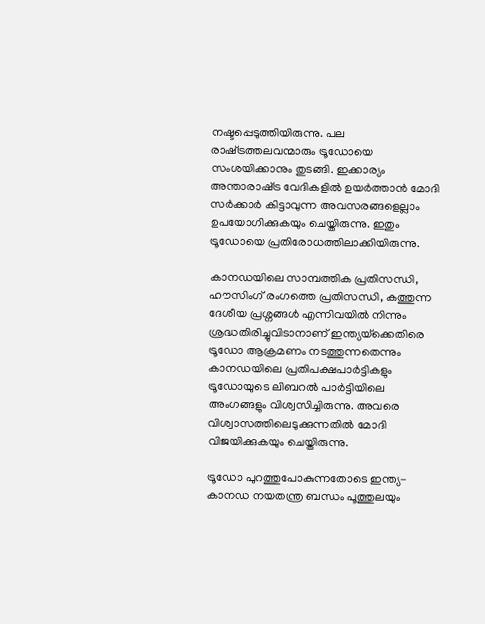നഷ്ടപ്പെടുത്തിയിരുന്നു. പല രാഷ്‌ട്രത്തലവന്മാരും ട്രൂഡോയെ സംശയിക്കാനും തുടങ്ങി. ഇക്കാര്യം അന്താരാഷ്‌ട്ര വേദികളില്‍ ഉയര്‍ത്താന്‍ മോദി സര്‍ക്കാര്‍ കിട്ടാവുന്ന അവസരങ്ങളെല്ലാം ഉപയോഗിക്കുകയും ചെയ്തിരുന്നു. ഇതും ട്രൂഡോയെ പ്രതിരോധത്തിലാക്കിയിരുന്നു.

കാനഡയിലെ സാമ്പത്തിക പ്രതിസന്ധി, ഹൗസിംഗ് രംഗത്തെ പ്രതിസന്ധി, കത്തുന്ന ദേശീയ പ്രശ്നങ്ങള്‍ എന്നിവയില്‍ നിന്നും ശ്രദ്ധതിരിച്ചുവിടാനാണ് ഇന്ത്യയ്‌ക്കെതിരെ ട്രൂഡോ ആക്രമണം നടത്തുന്നതെന്നും കാനഡയിലെ പ്രതിപക്ഷപാര്‍ട്ടികളും ട്രൂഡോയുടെ ലിബറല്‍ പാര്‍ട്ടിയിലെ അംഗങ്ങളും വിശ്വസിച്ചിരുന്നു. അവരെ വിശ്വാസത്തിലെടുക്കുന്നതില്‍ മോദി വിജയിക്കുകയും ചെയ്തിരുന്നു.

ട്രൂഡോ പുറത്തുപോകുന്നതോടെ ഇന്ത്യ-കാനഡ നയതന്ത്ര ബന്ധം പൂത്തുലയും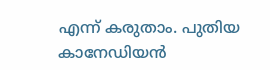എന്ന് കരുതാം. പുതിയ കാനേഡിയന്‍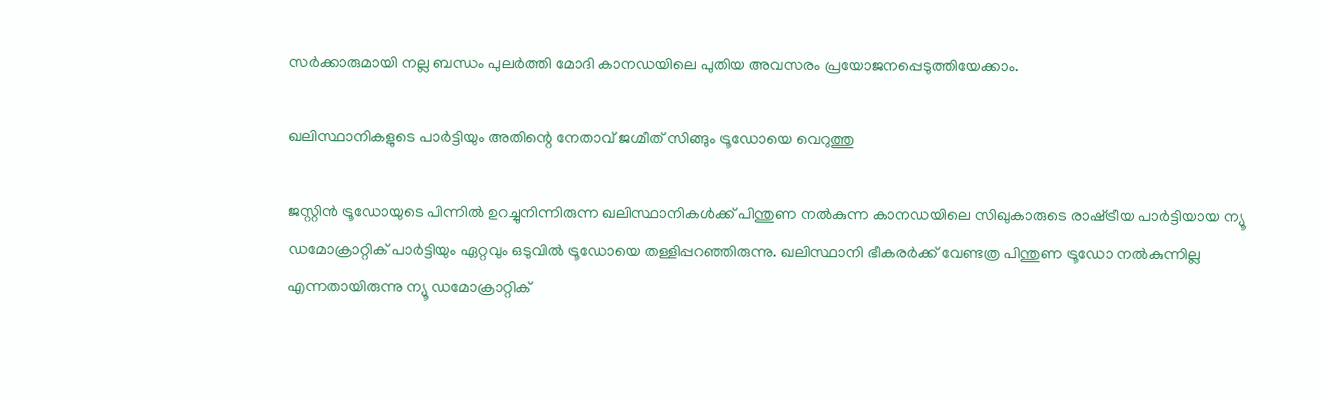സര്‍ക്കാരുമായി നല്ല ബന്ധം പുലര്‍ത്തി മോദി കാനഡയിലെ പുതിയ അവസരം പ്രയോജനപ്പെടുത്തിയേക്കാം.

ഖലിസ്ഥാനികളുടെ പാര്‍ട്ടിയും അതിന്റെ നേതാവ് ജഗ്മീത് സിങ്ങും ട്രൂഡോയെ വെറുത്തു

ജസ്റ്റിന്‍ ട്രൂഡോയുടെ പിന്നില്‍ ഉറച്ചുനിന്നിരുന്ന ഖലിസ്ഥാനികള്‍ക്ക് പിന്തുണ നല്‍കുന്ന കാനഡയിലെ സിഖുകാരുടെ രാഷ്‌ട്രീയ പാര്‍ട്ടിയായ ന്യൂ ഡമോക്രാറ്റിക് പാര്‍ട്ടിയും ഏറ്റവും ഒടുവില്‍ ട്രൂഡോയെ തള്ളിപ്പറഞ്ഞിരുന്നു. ഖലിസ്ഥാനി ഭീകരര്‍ക്ക് വേണ്ടത്ര പിന്തുണ ട്രൂഡോ നല്‍കുന്നില്ല എന്നതായിരുന്നു ന്യൂ ഡമോക്രാറ്റിക്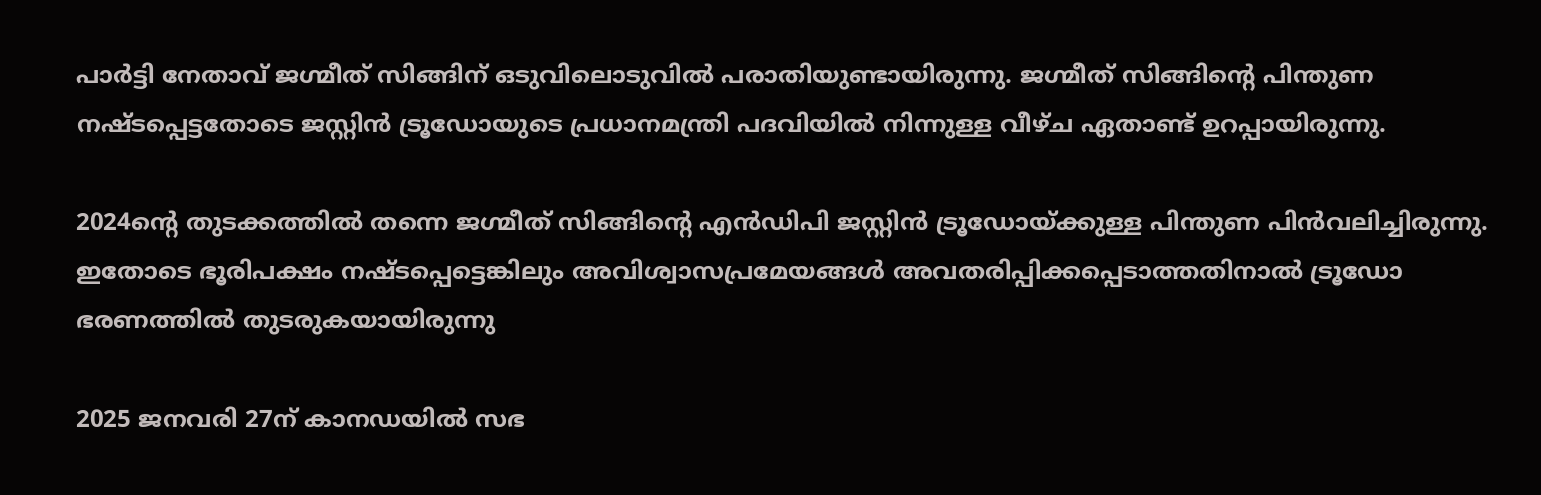പാര്‍ട്ടി നേതാവ് ജഗ്മീത് സിങ്ങിന് ഒടുവിലൊടുവില്‍ പരാതിയുണ്ടായിരുന്നു. ജഗ്മീത് സിങ്ങിന്റെ പിന്തുണ നഷ്ടപ്പെട്ടതോടെ ജസ്റ്റിന്‍ ട്രൂഡോയുടെ പ്രധാനമന്ത്രി പദവിയില്‍ നിന്നുള്ള വീഴ്ച ഏതാണ്ട് ഉറപ്പായിരുന്നു.

2024ന്റെ തുടക്കത്തില്‍ തന്നെ ജഗ്മീത് സിങ്ങിന്റെ എന്‍ഡിപി ജസ്റ്റിന്‍ ട്രൂഡോയ്‌ക്കുള്ള പിന്തുണ പിന്‍വലിച്ചിരുന്നു. ഇതോടെ ഭൂരിപക്ഷം നഷ്ടപ്പെട്ടെങ്കിലും അവിശ്വാസപ്രമേയങ്ങള്‍ അവതരിപ്പിക്കപ്പെടാത്തതിനാല്‍ ട്രൂഡോ ഭരണത്തില്‍ തുടരുകയായിരുന്നു

2025 ജനവരി 27ന് കാനഡയില്‍ സഭ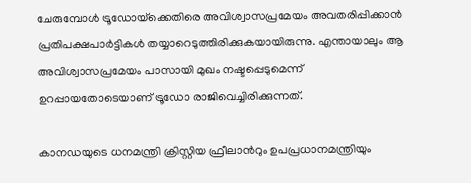ചേരുമ്പോള്‍ ട്രൂഡോയ്‌ക്കെതിരെ അവിശ്വാസപ്രമേയം അവതരിപ്പിക്കാന്‍ പ്രതിപക്ഷപാര്‍ട്ടികള്‍ തയ്യാറെടുത്തിരിക്കുകയായിരുന്നു. എന്തായാലും ആ അവിശ്വാസപ്രമേയം പാസായി മുഖം നഷ്ടപ്പെടുമെന്ന് ഉറപ്പായതോടെയാണ് ട്രൂഡോ രാജിവെച്ചിരിക്കുന്നത്.

കാനഡയുടെ ധനമന്ത്രി ക്രിസ്റ്റിയ ഫ്രീലാന്‍റും ഉപപ്രധാനമന്ത്രിയും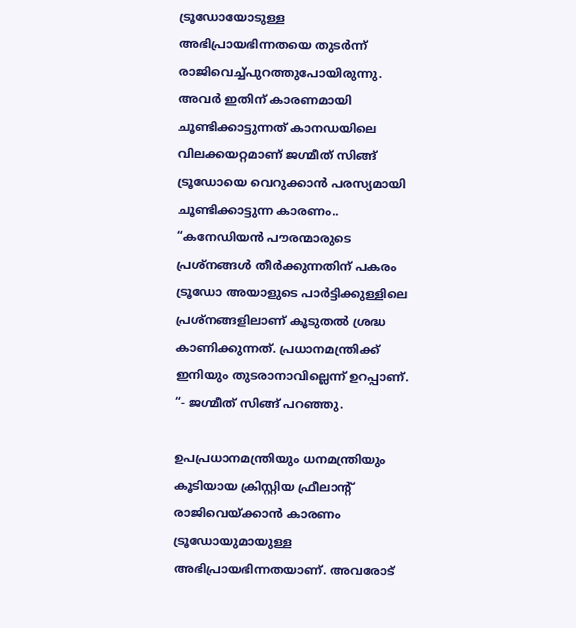ട്രൂഡോയോടുള്ള അഭിപ്രായഭിന്നതയെ തുടര്‍ന്ന് രാജിവെച്ച്പുറത്തുപോയിരുന്നു. അവര്‍ ഇതിന് കാരണമായി ചൂണ്ടിക്കാട്ടുന്നത് കാനഡയിലെ വിലക്കയറ്റമാണ് ജഗ്മീത് സിങ്ങ് ട്രൂഡോയെ വെറുക്കാന്‍ പരസ്യമായി ചൂണ്ടിക്കാട്ടുന്ന കാരണം.. “കനേഡിയന്‍ പൗരന്മാരുടെ പ്രശ്നങ്ങള്‍ തീര്‍ക്കുന്നതിന് പകരം ട്രൂഡോ അയാളുടെ പാര്‍ട്ടിക്കുള്ളിലെ പ്രശ്നങ്ങളിലാണ് കൂടുതല്‍ ശ്രദ്ധ കാണിക്കുന്നത്. പ്രധാനമന്ത്രിക്ക് ഇനിയും തുടരാനാവില്ലെന്ന് ഉറപ്പാണ്. “- ജഗ്മീത് സിങ്ങ് പറഞ്ഞു.

ഉപപ്രധാനമന്ത്രിയും ധനമന്ത്രിയും കൂടിയായ ക്രിസ്റ്റിയ ഫ്രീലാന്‍റ് രാജിവെയ്‌ക്കാന്‍ കാരണം ട്രൂഡോയുമായുള്ള അഭിപ്രായഭിന്നതയാണ്. അവരോട്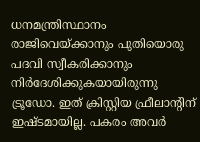ധനമന്ത്രിസ്ഥാനം രാജിവെയ്‌ക്കാനും പുതിയൊരു പദവി സ്വീകരിക്കാനും നിര്‍ദേശിക്കുകയായിരുന്നു ട്രൂഡോ. ഇത് ക്രിസ്റ്റിയ ഫ്രീലാന്‍റിന് ഇഷ്ടമായില്ല. പകരം അവര്‍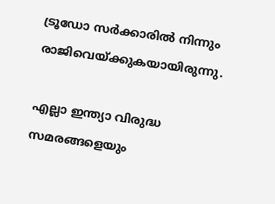ട്രൂഡോ സര്‍ക്കാരില്‍ നിന്നും രാജിവെയ്‌ക്കുകയായിരുന്നു.

എല്ലാ ഇന്ത്യാ വിരുദ്ധ സമരങ്ങളെയും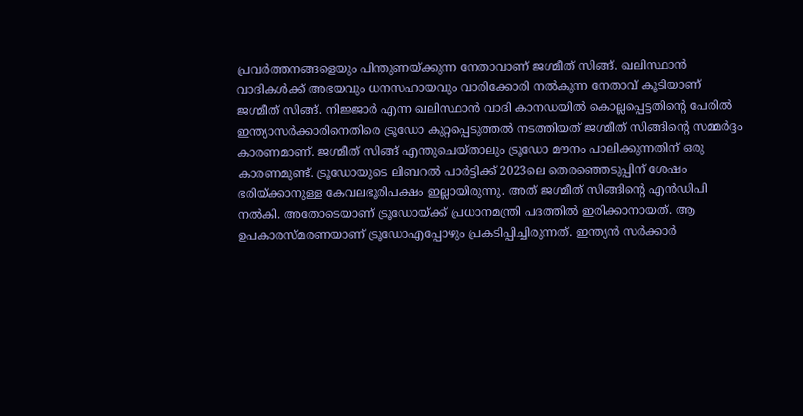പ്രവര്‍ത്തനങ്ങളെയും പിന്തുണയ്‌ക്കുന്ന നേതാവാണ് ജഗ്മീത് സിങ്ങ്. ഖലിസ്ഥാന്‍ വാദികള്‍ക്ക് അഭയവും ധനസഹായവും വാരിക്കോരി നല്‍കുന്ന നേതാവ് കൂടിയാണ് ജഗ്മീത് സിങ്ങ്. നിജ്ജാര്‍ എന്ന ഖലിസ്ഥാന്‍ വാദി കാനഡയില്‍ കൊല്ലപ്പെട്ടതിന്റെ പേരില്‍ ഇന്ത്യാസര്‍ക്കാരിനെതിരെ ട്രൂഡോ കുറ്റപ്പെടുത്തല്‍ നടത്തിയത് ജഗ്മീത് സിങ്ങിന്റെ സമ്മര്‍ദ്ദം കാരണമാണ്. ജഗ്മീത് സിങ്ങ് എന്തുചെയ്താലും ട്രൂഡോ മൗനം പാലിക്കുന്നതിന് ഒരു കാരണമുണ്ട്. ട്രൂഡോയുടെ ലിബറല്‍ പാര്‍ട്ടിക്ക് 2023ലെ തെരഞ്ഞെടുപ്പിന് ശേഷം ഭരിയ്‌ക്കാനുള്ള കേവലഭൂരിപക്ഷം ഇല്ലായിരുന്നു. അത് ജഗ്മീത് സിങ്ങിന്റെ എന്‍ഡിപി നല്‍കി. അതോടെയാണ് ട്രൂഡോയ്‌ക്ക് പ്രധാനമന്ത്രി പദത്തില്‍ ഇരിക്കാനായത്. ആ ഉപകാരസ്മരണയാണ് ട്രൂഡോഎപ്പോഴും പ്രകടിപ്പിച്ചിരുന്നത്. ഇന്ത്യന്‍ സര്‍ക്കാര്‍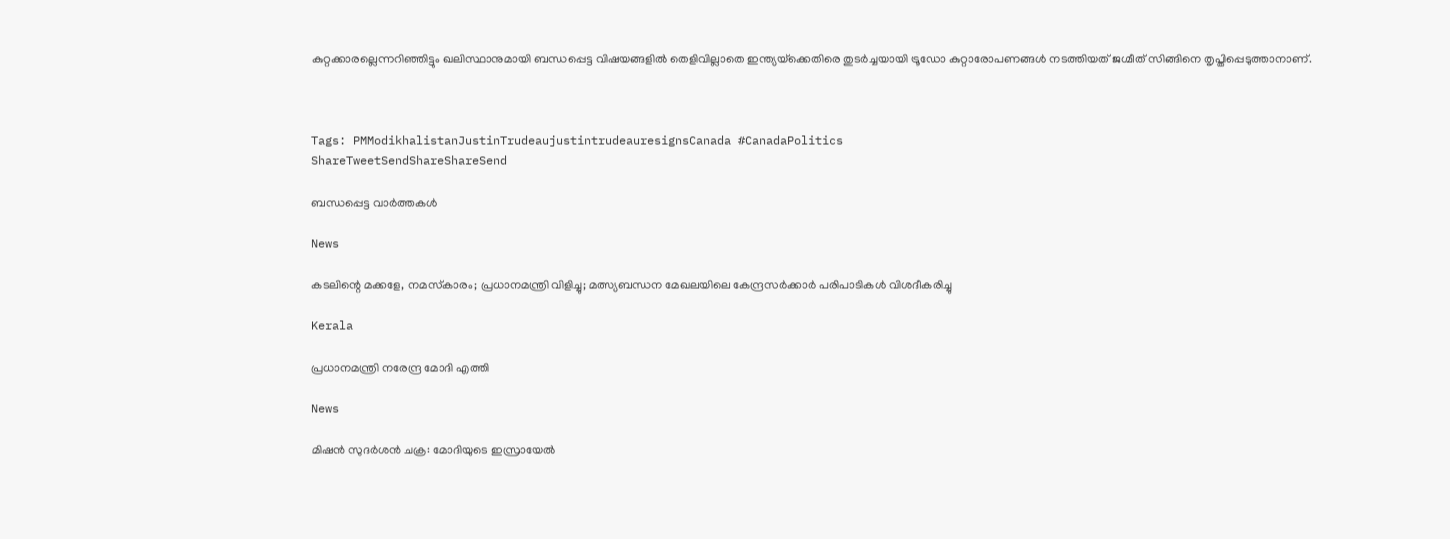കുറ്റക്കാരല്ലെന്നറിഞ്ഞിട്ടും ഖലിസ്ഥാനുമായി ബന്ധപ്പെട്ട വിഷയങ്ങളില്‍ തെളിവില്ലാതെ ഇന്ത്യയ്‌ക്കെതിരെ തുടര്‍ച്ചയായി ട്രൂഡോ കുറ്റാരോപണങ്ങള്‍ നടത്തിയത് ജഗ്മീത് സിങ്ങിനെ തൃപ്തിപ്പെടുത്താനാണ്.



Tags: PMModikhalistanJustinTrudeaujustintrudeauresignsCanada #CanadaPolitics
ShareTweetSendShareShareSend

ബന്ധപ്പെട്ട വാര്‍ത്തകള്‍

News

കടലിന്റെ മക്കളേ, നമസ്‌കാരം; പ്രധാനമന്ത്രി വിളിച്ചു; മത്സ്യബന്ധന മേഖലയിലെ കേന്ദ്രസർക്കാർ പരിപാടികൾ വിശദീകരിച്ചു

Kerala

പ്രധാനമന്ത്രി നരേന്ദ്ര മോദി എത്തി

News

മിഷൻ സുദർശൻ ചക്ര: മോദിയുടെ ഇസ്രായേൽ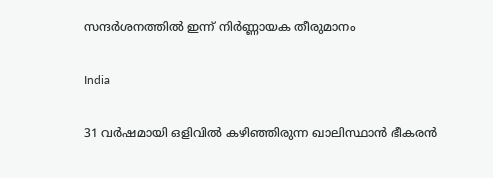സന്ദർശനത്തിൽ ഇന്ന് നിർണ്ണായക തീരുമാനം

India

31 വർഷമായി ഒളിവിൽ കഴിഞ്ഞിരുന്ന ഖാലിസ്ഥാൻ ഭീകരൻ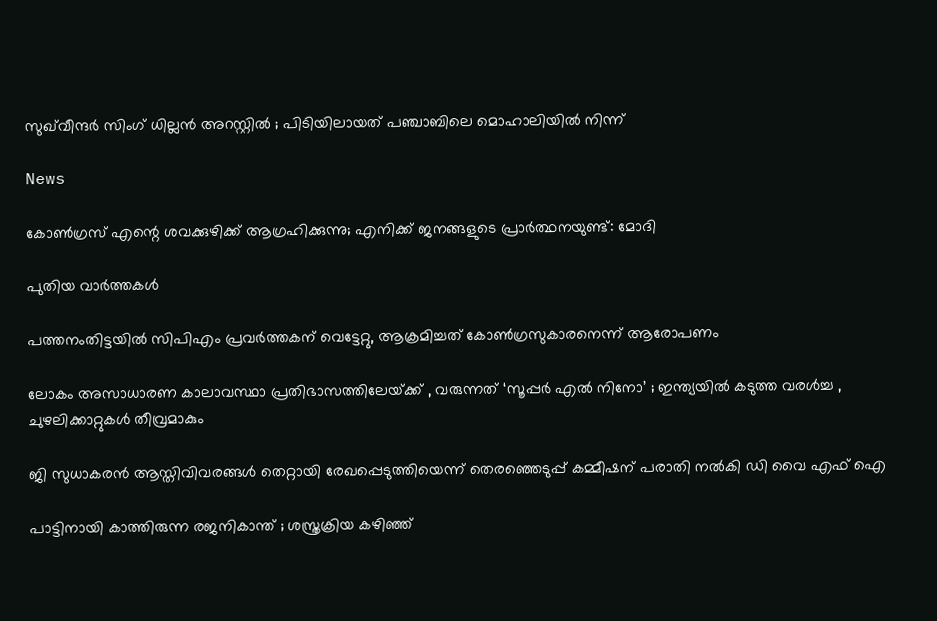സുഖ്‌വീന്ദർ സിംഗ് ധില്ലൻ അറസ്റ്റിൽ ; പിടിയിലായത് പഞ്ചാബിലെ മൊഹാലിയിൽ നിന്ന്

News

കോൺഗ്രസ് എന്റെ ശവക്കുഴിക്ക് ആഗ്രഹിക്കുന്നു; എനിക്ക് ജനങ്ങളുടെ പ്രാർത്ഥനയുണ്ട്: മോദി

പുതിയ വാര്‍ത്തകള്‍

പത്തനംതിട്ടയില്‍ സിപിഎം പ്രവര്‍ത്തകന് വെട്ടേറ്റു, ആക്രമിച്ചത് കോണ്‍ഗ്രസുകാരനെന്ന് ആരോപണം

ലോകം അസാധാരണ കാലാവസ്ഥാ പ്രതിഭാസത്തിലേയ്‌ക്ക് , വരുന്നത് ‘സൂപ്പർ എൽ നിനോ’ ; ഇന്ത്യയിൽ കടുത്ത വരൾച്ച , ചുഴലിക്കാറ്റുകൾ തീവ്രമാകും

ജി സുധാകരന്‍ ആസ്തിവിവരങ്ങള്‍ തെറ്റായി രേഖപ്പെടുത്തിയെന്ന് തെരഞ്ഞെടുപ്പ് കമ്മീഷന് പരാതി നല്‍കി ഡി വൈ എഫ് ഐ

പാട്ടിനായി കാത്തിരുന്ന രജനികാന്ത് ; ശസ്ത്രക്രിയ കഴിഞ്ഞ്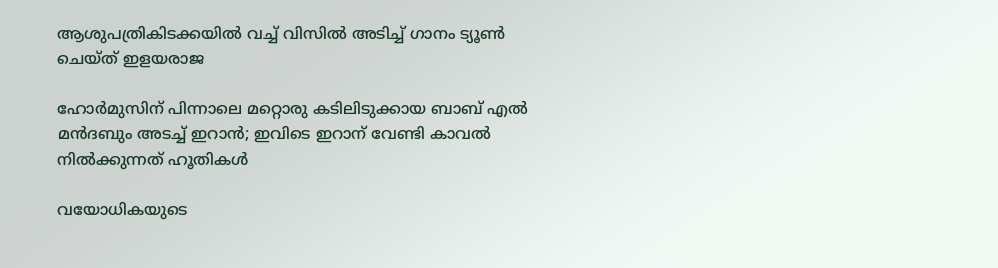ആശുപത്രികിടക്കയിൽ വച്ച് വിസിൽ അടിച്ച് ഗാനം ട്യൂൺ ചെയ്ത് ഇളയരാജ

ഹോര്‍മുസിന് പിന്നാലെ മറ്റൊരു കടിലിടുക്കായ ബാബ് എല്‍ മന്‍ദബും അടച്ച് ഇറാന്‍; ഇവിടെ ഇറാന് വേണ്ടി കാവല്‍ നില്‍ക്കുന്നത് ഹൂതികള്‍

വയോധികയുടെ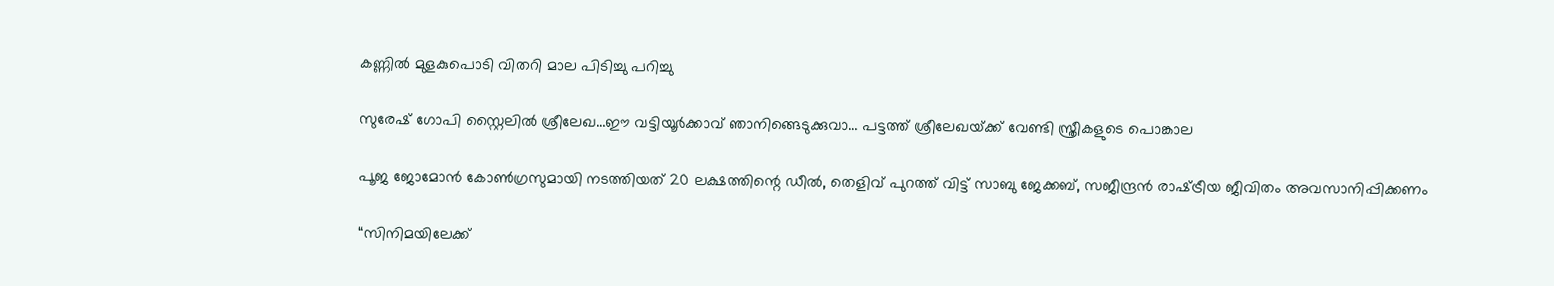കണ്ണില്‍ മുളകുപൊടി വിതറി മാല പിടിച്ചു പറിച്ചു

സുരേഷ് ഗോപി സ്റ്റൈലില്‍ ശ്രീലേഖ…ഈ വട്ടിയൂര്‍ക്കാവ് ഞാനിങ്ങെടുക്കുവാ… പട്ടത്ത് ശ്രീലേഖയ്‌ക്ക് വേണ്ടി സ്ത്രീകളുടെ പൊങ്കാല

പൂജ ജോമോന്‍ കോണ്‍ഗ്രസുമായി നടത്തിയത് 20 ലക്ഷത്തിന്റെ ഡീല്‍, തെളിവ് പുറത്ത് വിട്ട് സാബു ജേക്കബ്, സജീന്ദ്രന്‍ രാഷ്‌ട്രീയ ജീവിതം അവസാനിപ്പിക്കണം

“സിനിമയിലേക്ക്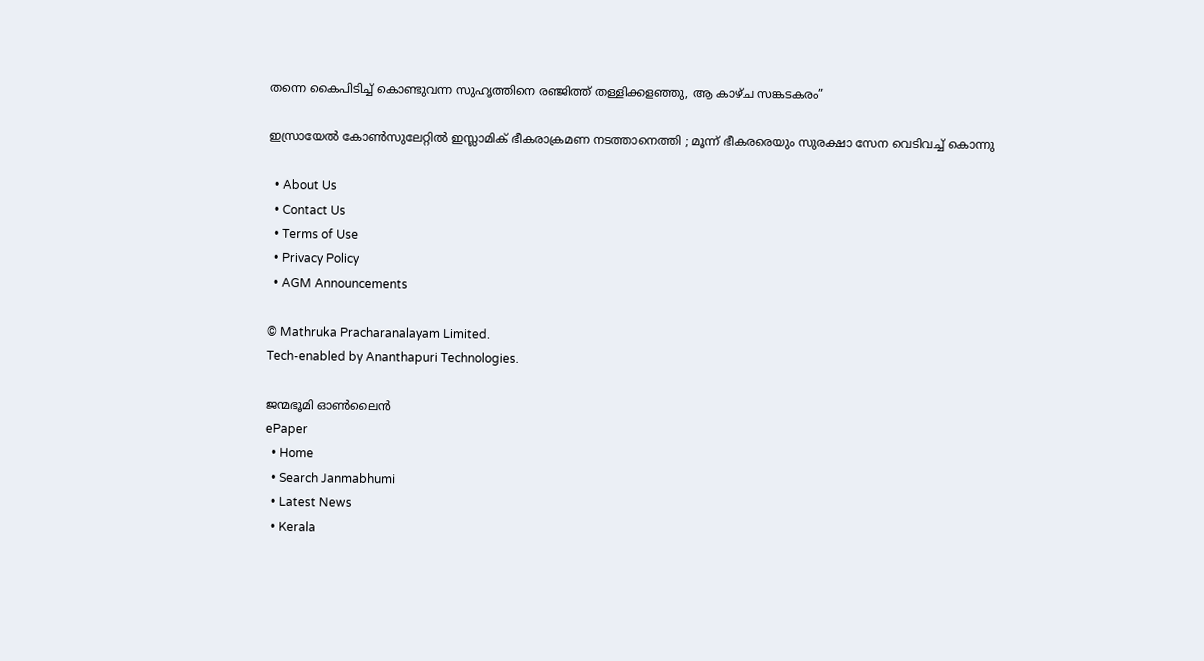തന്നെ കൈപിടിച്ച് കൊണ്ടുവന്ന സുഹൃത്തിനെ രഞ്ജിത്ത് തള്ളിക്കളഞ്ഞു, ആ കാഴ്‌ച സങ്കടകരം”

ഇസ്രായേൽ കോൺസുലേറ്റിൽ ഇസ്ലാമിക് ഭീകരാക്രമണ നടത്താനെത്തി ; മൂന്ന് ഭീകരരെയും സുരക്ഷാ സേന വെടിവച്ച് കൊന്നു

  • About Us
  • Contact Us
  • Terms of Use
  • Privacy Policy
  • AGM Announcements

© Mathruka Pracharanalayam Limited.
Tech-enabled by Ananthapuri Technologies.

ജന്മഭൂമി ഓണ്‍ലൈന്‍
ePaper
  • Home
  • Search Janmabhumi
  • Latest News
  • Kerala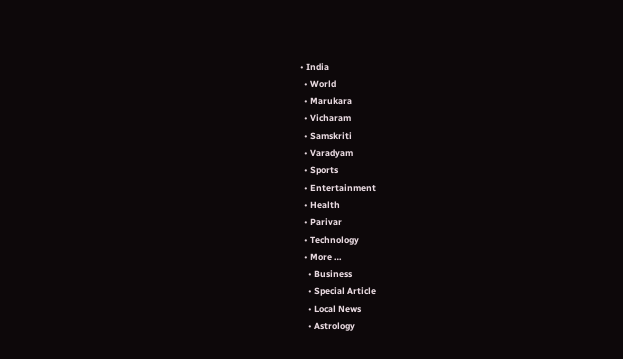• India
  • World
  • Marukara
  • Vicharam
  • Samskriti
  • Varadyam
  • Sports
  • Entertainment
  • Health
  • Parivar
  • Technology
  • More …
    • Business
    • Special Article
    • Local News
    • Astrology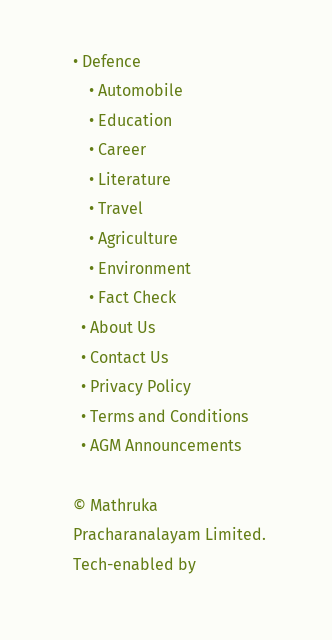• Defence
    • Automobile
    • Education
    • Career
    • Literature
    • Travel
    • Agriculture
    • Environment
    • Fact Check
  • About Us
  • Contact Us
  • Privacy Policy
  • Terms and Conditions
  • AGM Announcements

© Mathruka Pracharanalayam Limited.
Tech-enabled by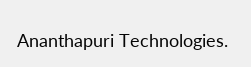Ananthapuri Technologies.